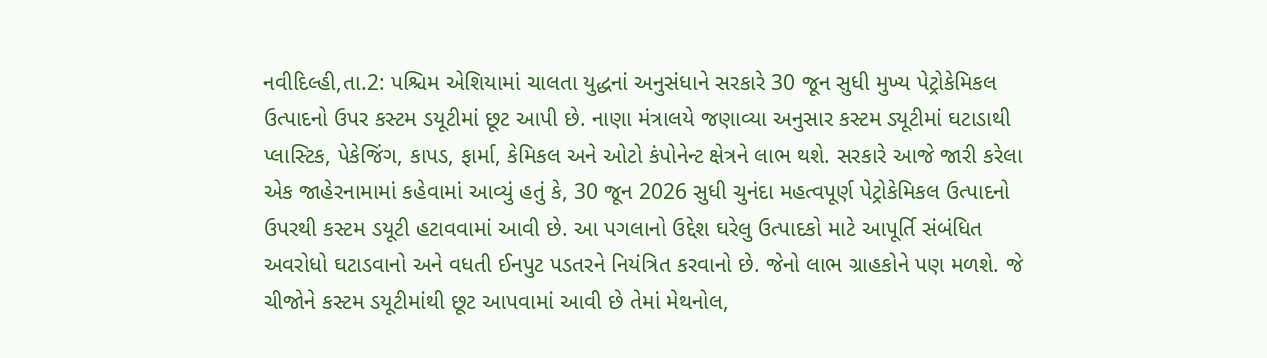નવીદિલ્હી,તા.2: પશ્ચિમ એશિયામાં ચાલતા યુદ્ધનાં અનુસંધાને સરકારે 30 જૂન સુધી મુખ્ય પેટ્રોકેમિકલ ઉત્પાદનો ઉપર કસ્ટમ ડયૂટીમાં છૂટ આપી છે. નાણા મંત્રાલયે જણાવ્યા અનુસાર કસ્ટમ ડ્યૂટીમાં ઘટાડાથી પ્લાસ્ટિક, પેકેજિંગ, કાપડ, ફાર્મા, કેમિકલ અને ઓટો કંપોનેન્ટ ક્ષેત્રને લાભ થશે. સરકારે આજે જારી કરેલા એક જાહેરનામામાં કહેવામાં આવ્યું હતું કે, 30 જૂન 2026 સુધી ચુનંદા મહત્વપૂર્ણ પેટ્રોકેમિકલ ઉત્પાદનો ઉપરથી કસ્ટમ ડયૂટી હટાવવામાં આવી છે. આ પગલાનો ઉદ્દેશ ઘરેલુ ઉત્પાદકો માટે આપૂર્તિ સંબંધિત અવરોધો ઘટાડવાનો અને વધતી ઈનપુટ પડતરને નિયંત્રિત કરવાનો છે. જેનો લાભ ગ્રાહકોને પણ મળશે. જે ચીજોને કસ્ટમ ડયૂટીમાંથી છૂટ આપવામાં આવી છે તેમાં મેથનોલ,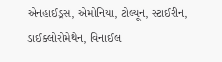એનહાઈડ્રસ, એમોનિયા, ટોલ્યૂન, સ્ટાઈરીન, ડાઈક્લોરોમેથેન, વિનાઈલ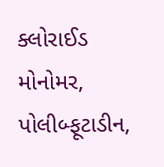ક્લોરાઈડ મોનોમર, પોલીબ્ફૂટાડીન,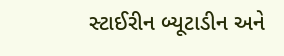સ્ટાઈરીન બ્યૂટાડીન અને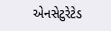એનસેટુરેટેડ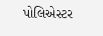પોલિએસ્ટર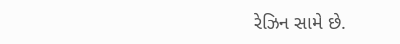રેઝિન સામે છે.